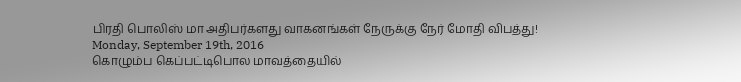பிரதி பொலிஸ் மா அதிபர்களது வாகனங்கள் நேருக்கு நேர் மோதி விபத்து!
Monday, September 19th, 2016
கொழும்ப கெப்பட்டிபொல மாவத்தையில்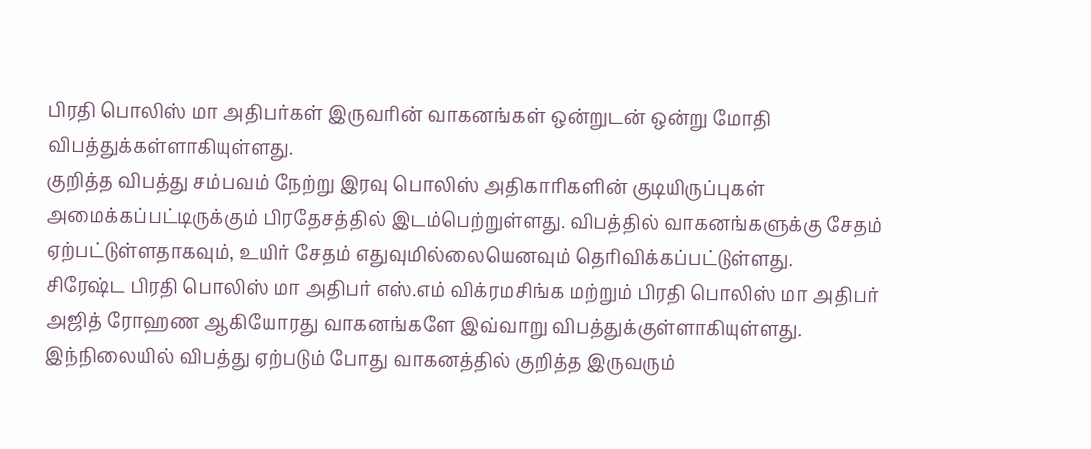பிரதி பொலிஸ் மா அதிபர்கள் இருவரின் வாகனங்கள் ஒன்றுடன் ஒன்று மோதி விபத்துக்கள்ளாகியுள்ளது.
குறித்த விபத்து சம்பவம் நேற்று இரவு பொலிஸ் அதிகாரிகளின் குடியிருப்புகள் அமைக்கப்பட்டிருக்கும் பிரதேசத்தில் இடம்பெற்றுள்ளது. விபத்தில் வாகனங்களுக்கு சேதம் ஏற்பட்டுள்ளதாகவும், உயிர் சேதம் எதுவுமில்லையெனவும் தெரிவிக்கப்பட்டுள்ளது.
சிரேஷ்ட பிரதி பொலிஸ் மா அதிபர் எஸ்.எம் விக்ரமசிங்க மற்றும் பிரதி பொலிஸ் மா அதிபர் அஜித் ரோஹண ஆகியோரது வாகனங்களே இவ்வாறு விபத்துக்குள்ளாகியுள்ளது. இந்நிலையில் விபத்து ஏற்படும் போது வாகனத்தில் குறித்த இருவரும்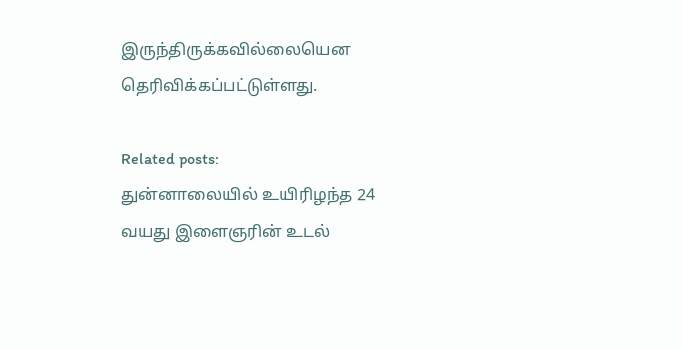இருந்திருக்கவில்லையென தெரிவிக்கப்பட்டுள்ளது.

Related posts:
துன்னாலையில் உயிரிழந்த 24 வயது இளைஞரின் உடல்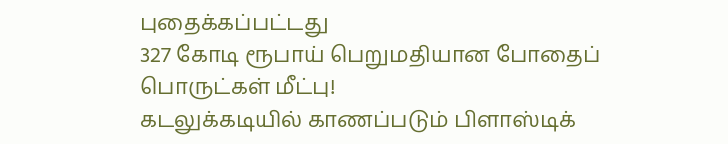புதைக்கப்பட்டது
327 கோடி ரூபாய் பெறுமதியான போதைப் பொருட்கள் மீட்பு!
கடலுக்கடியில் காணப்படும் பிளாஸ்டிக்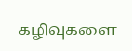கழிவுகளை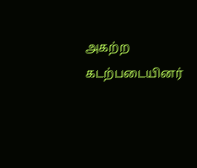அகற்ற கடற்படையினர்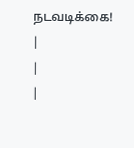நடவடிக்கை!
|
|
|